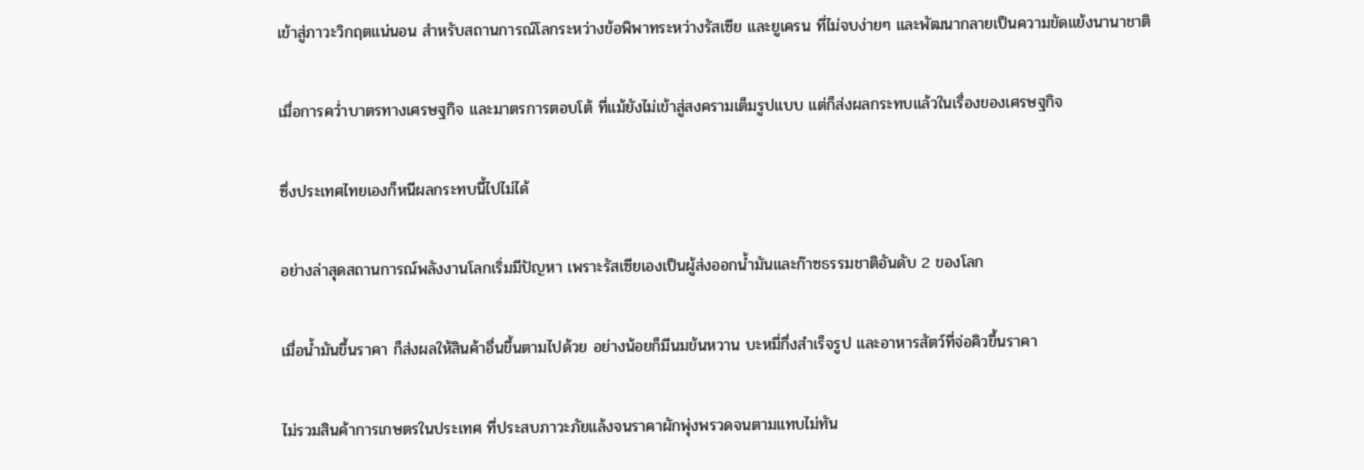เข้าสู่ภาวะวิกฤตแน่นอน สำหรับสถานการณ์โลกระหว่างข้อพิพาทระหว่างรัสเซีย และยูเครน ที่ไม่จบง่ายๆ และพัฒนากลายเป็นความขัดแย้งนานาชาติ

เมื่อการคว่ำบาตรทางเศรษฐกิจ และมาตรการตอบโต้ ที่แม้ยังไม่เข้าสู่สงครามเต็มรูปแบบ แต่ก็ส่งผลกระทบแล้วในเรื่องของเศรษฐกิจ

ซึ่งประเทศไทยเองก็หนีผลกระทบนี้ไปไม่ได้

อย่างล่าสุดสถานการณ์พลังงานโลกเริ่มมีปัญหา เพราะรัสเซียเองเป็นผู้ส่งออกน้ำมันและก๊าซธรรมชาติอันดับ 2 ของโลก

เมื่อน้ำมันขึ้นราคา ก็ส่งผลให้สินค้าอื่นขึ้นตามไปด้วย อย่างน้อยก็มีนมข้นหวาน บะหมี่กึ่งสำเร็จรูป และอาหารสัตว์ที่จ่อคิวขึ้นราคา

ไม่รวมสินค้าการเกษตรในประเทศ ที่ประสบภาวะภัยแล้งจนราคาผักพุ่งพรวดจนตามแทบไม่ทัน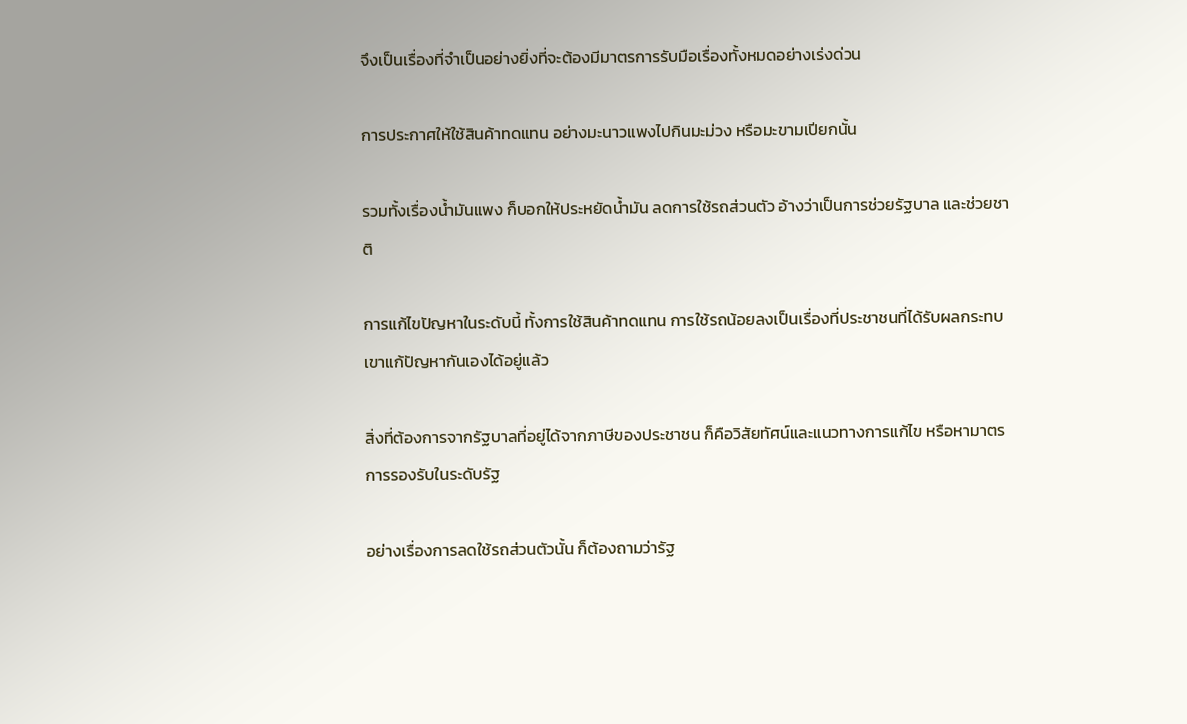จึงเป็นเรื่องที่จำเป็นอย่างยิ่งที่จะต้องมีมาตรการรับมือเรื่องทั้งหมดอย่างเร่งด่วน

การประกาศให้ใช้สินค้าทดแทน อย่างมะนาวแพงไปกินมะม่วง หรือมะขามเปียกนั้น

รวมทั้งเรื่องน้ำมันแพง ก็บอกให้ประหยัดน้ำมัน ลดการใช้รถส่วนตัว อ้างว่าเป็นการช่วยรัฐบาล และช่วยชาติ

การแก้ไขปัญหาในระดับนี้ ทั้งการใช้สินค้าทดแทน การใช้รถน้อยลงเป็นเรื่องที่ประชาชนที่ได้รับผลกระทบเขาแก้ปัญหากันเองได้อยู่แล้ว

สิ่งที่ต้องการจากรัฐบาลที่อยู่ได้จากภาษีของประชาชน ก็คือวิสัยทัศน์และแนวทางการแก้ไข หรือหามาตรการรองรับในระดับรัฐ

อย่างเรื่องการลดใช้รถส่วนตัวนั้น ก็ต้องถามว่ารัฐ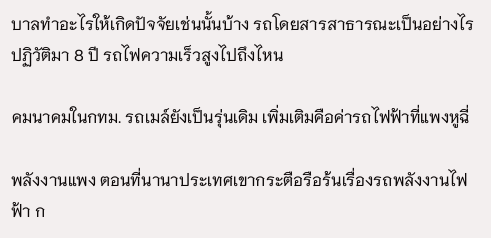บาลทำอะไรให้เกิดปัจจัยเช่นนั้นบ้าง รถโดยสารสาธารณะเป็นอย่างไร ปฏิวัติมา 8 ปี รถไฟความเร็วสูงไปถึงไหน

คมนาคมในกทม. รถเมล์ยังเป็นรุ่นเดิม เพิ่มเติมคือค่ารถไฟฟ้าที่แพงหูฉี่

พลังงานแพง ตอนที่นานาประเทศเขากระตือรือร้นเรื่องรถพลังงานไฟฟ้า ก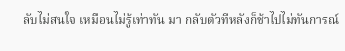ลับไม่สนใจ เหมือนไม่รู้เท่าทัน มา กลับตัวทีหลังก็ช้าไปไม่ทันการณ์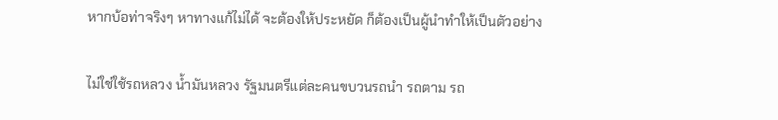หากบ้อท่าจริงๆ หาทางแก้ไม่ได้ จะต้องให้ประหยัด ก็ต้องเป็นผู้นำทำให้เป็นตัวอย่าง

ไม่ใช่ใช้รถหลวง น้ำมันหลวง รัฐมนตรีแต่ละคนขบวนรถนำ รถตาม รถ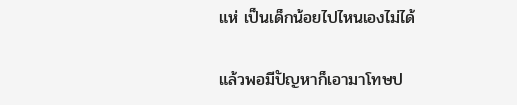แห่ เป็นเด็กน้อยไปไหนเองไม่ได้

แล้วพอมีปัญหาก็เอามาโทษป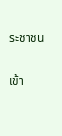ระชาชน

เข้า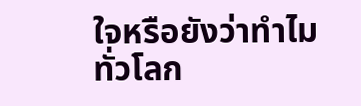ใจหรือยังว่าทำไมทั่วโลก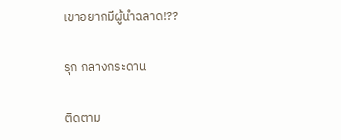เขาอยากมีผู้นำฉลาด!??

รุก กลางกระดาน

ติดตาม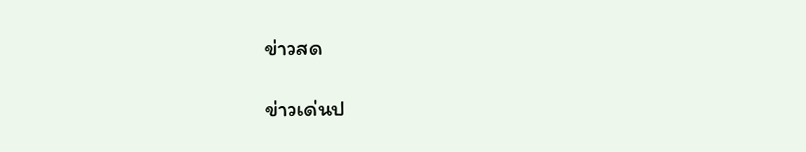ข่าวสด

ข่าวเด่นป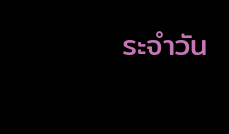ระจำวัน